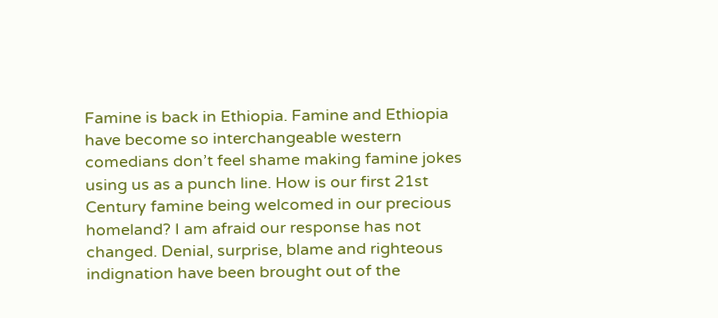Famine is back in Ethiopia. Famine and Ethiopia have become so interchangeable western comedians don’t feel shame making famine jokes using us as a punch line. How is our first 21st Century famine being welcomed in our precious homeland? I am afraid our response has not changed. Denial, surprise, blame and righteous indignation have been brought out of the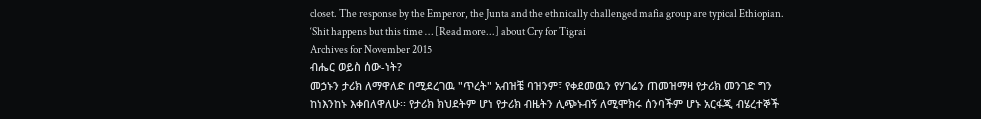closet. The response by the Emperor, the Junta and the ethnically challenged mafia group are typical Ethiopian. ‘Shit happens but this time … [Read more...] about Cry for Tigrai
Archives for November 2015
ብሔር ወይስ ሰው-ነት?
መኃኑን ታሪክ ለማዋለድ በሚደረገዉ "ጥረት" አብዝቼ ባዝንም፣ የቀደመዉን የሃገሬን ጠመዝማዛ የታሪክ መንገድ ግን ከነእንከኑ እቀበለዋለሁ፡፡ የታሪክ ክህደትም ሆነ የታሪክ ብዜትን ሊጭኑብኝ ለሚሞክሩ ሰንባችም ሆኑ አርፋጂ ብሄረተኞች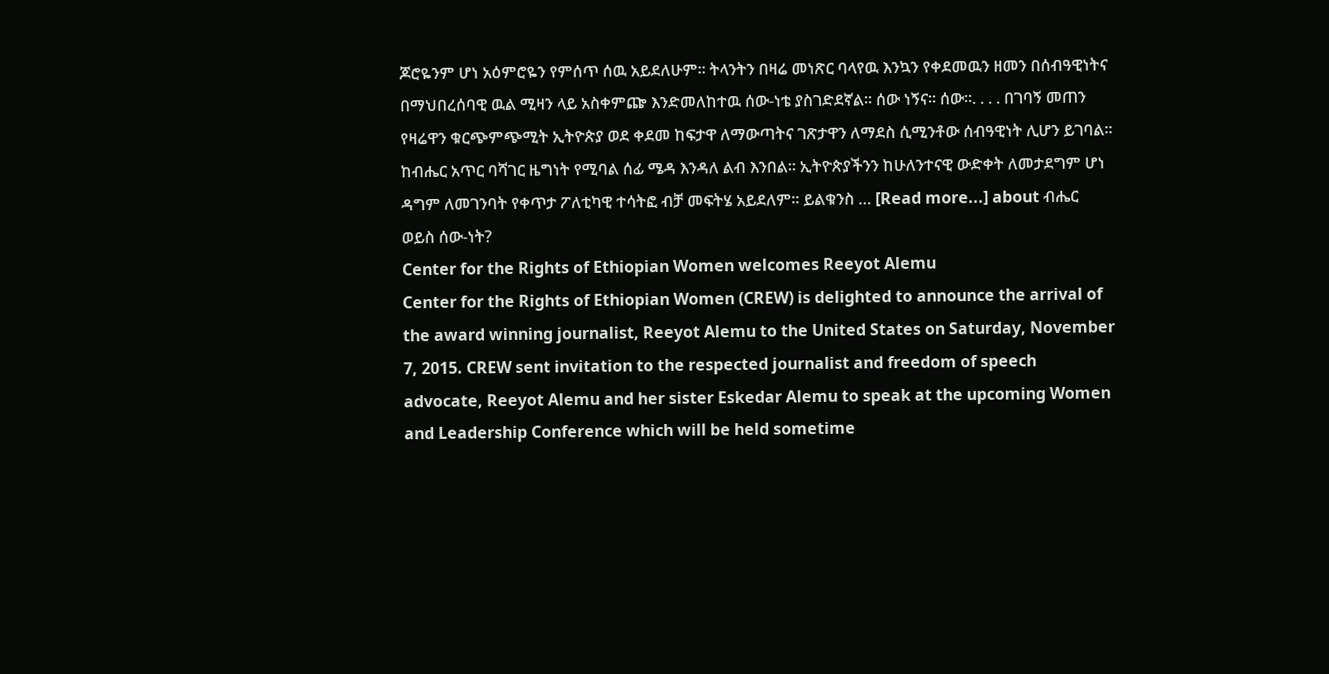ጆሮዬንም ሆነ አዕምሮዬን የምሰጥ ሰዉ አይደለሁም፡፡ ትላንትን በዛሬ መነጽር ባላየዉ እንኳን የቀደመዉን ዘመን በሰብዓዊነትና በማህበረሰባዊ ዉል ሚዛን ላይ አስቀምጬ እንድመለከተዉ ሰው-ነቴ ያስገድደኛል። ሰው ነኝና። ሰው።. . . . በገባኝ መጠን የዛሬዋን ቁርጭምጭሚት ኢትዮጵያ ወደ ቀደመ ከፍታዋ ለማውጣትና ገጽታዋን ለማደስ ሲሚንቶው ሰብዓዊነት ሊሆን ይገባል። ከብሔር አጥር ባሻገር ዜግነት የሚባል ሰፊ ሜዳ እንዳለ ልብ እንበል። ኢትዮጵያችንን ከሁለንተናዊ ውድቀት ለመታደግም ሆነ ዳግም ለመገንባት የቀጥታ ፖለቲካዊ ተሳትፎ ብቻ መፍትሄ አይደለም። ይልቁንስ … [Read more...] about ብሔር ወይስ ሰው-ነት?
Center for the Rights of Ethiopian Women welcomes Reeyot Alemu
Center for the Rights of Ethiopian Women (CREW) is delighted to announce the arrival of the award winning journalist, Reeyot Alemu to the United States on Saturday, November 7, 2015. CREW sent invitation to the respected journalist and freedom of speech advocate, Reeyot Alemu and her sister Eskedar Alemu to speak at the upcoming Women and Leadership Conference which will be held sometime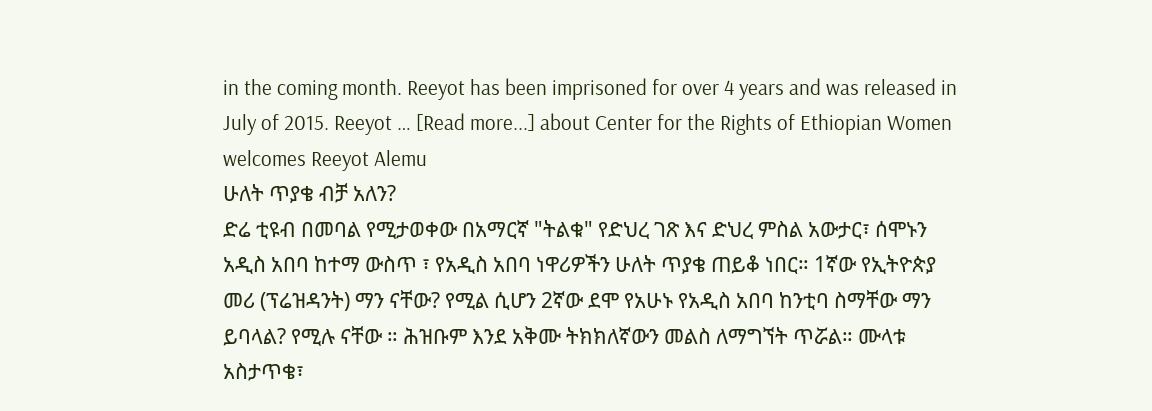in the coming month. Reeyot has been imprisoned for over 4 years and was released in July of 2015. Reeyot … [Read more...] about Center for the Rights of Ethiopian Women welcomes Reeyot Alemu
ሁለት ጥያቄ ብቻ አለን?
ድሬ ቲዩብ በመባል የሚታወቀው በአማርኛ "ትልቁ" የድህረ ገጽ እና ድህረ ምስል አውታር፣ ሰሞኑን አዲስ አበባ ከተማ ውስጥ ፣ የአዲስ አበባ ነዋሪዎችን ሁለት ጥያቄ ጠይቆ ነበር። 1ኛው የኢትዮጵያ መሪ (ፕሬዝዳንት) ማን ናቸው? የሚል ሲሆን 2ኛው ደሞ የአሁኑ የአዲስ አበባ ከንቲባ ስማቸው ማን ይባላል? የሚሉ ናቸው ። ሕዝቡም እንደ አቅሙ ትክክለኛውን መልስ ለማግኘት ጥሯል። ሙላቱ አስታጥቄ፣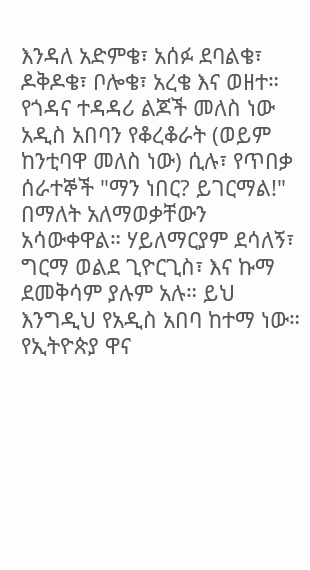እንዳለ አድምቄ፣ አሰፉ ደባልቄ፣ ዶቅዶቄ፣ ቦሎቄ፣ አረቄ እና ወዘተ። የጎዳና ተዳዳሪ ልጆች መለስ ነው አዲስ አበባን የቆረቆራት (ወይም ከንቲባዋ መለስ ነው) ሲሉ፣ የጥበቃ ሰራተኞች "ማን ነበር? ይገርማል!" በማለት አለማወቃቸውን አሳውቀዋል። ሃይለማርያም ደሳለኝ፣ ግርማ ወልደ ጊዮርጊስ፣ እና ኩማ ደመቅሳም ያሉም አሉ። ይህ እንግዲህ የአዲስ አበባ ከተማ ነው። የኢትዮጵያ ዋና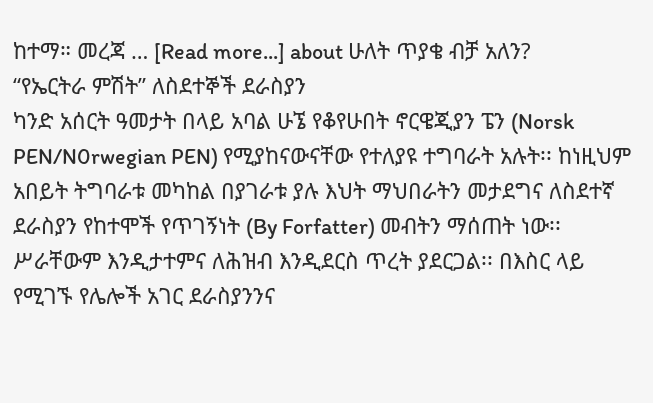ከተማ። መረጃ … [Read more...] about ሁለት ጥያቄ ብቻ አለን?
“የኤርትራ ምሽት” ለስደተኞች ደራስያን
ካንድ አሰርት ዓመታት በላይ አባል ሁኜ የቆየሁበት ኖርዌጂያን ፔን (Norsk PEN/N0rwegian PEN) የሚያከናውናቸው የተለያዩ ተግባራት አሉት፡፡ ከነዚህም አበይት ትግባራቱ መካከል በያገራቱ ያሉ እህት ማህበራትን መታደግና ለስደተኛ ደራስያን የከተሞች የጥገኝነት (By Forfatter) መብትን ማሰጠት ነው፡፡ ሥራቸውም እንዲታተምና ለሕዝብ እንዲደርስ ጥረት ያደርጋል፡፡ በእስር ላይ የሚገኙ የሌሎች አገር ደራስያንንና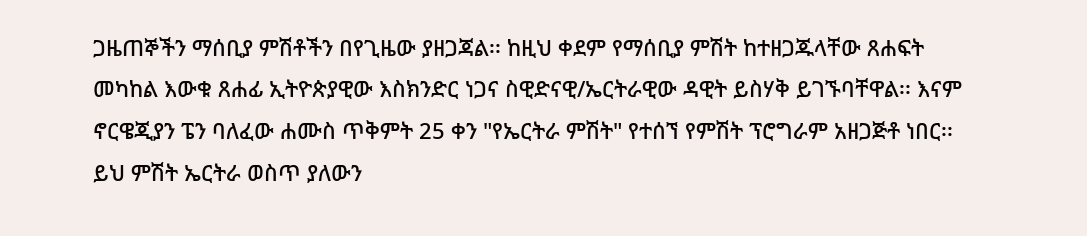ጋዜጠኞችን ማሰቢያ ምሽቶችን በየጊዜው ያዘጋጃል፡፡ ከዚህ ቀደም የማሰቢያ ምሽት ከተዘጋጁላቸው ጸሐፍት መካከል እውቁ ጸሐፊ ኢትዮጵያዊው እስክንድር ነጋና ስዊድናዊ/ኤርትራዊው ዳዊት ይስሃቅ ይገኙባቸዋል፡፡ እናም ኖርዌጂያን ፔን ባለፈው ሐሙስ ጥቅምት 25 ቀን "የኤርትራ ምሽት" የተሰኘ የምሽት ፕሮግራም አዘጋጅቶ ነበር፡፡ ይህ ምሽት ኤርትራ ወስጥ ያለውን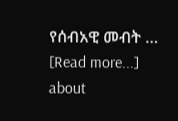የሰብአዊ መብት … [Read more...] about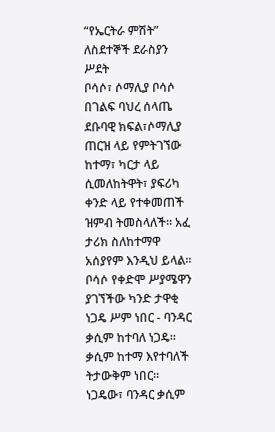“የኤርትራ ምሽት” ለስደተኞች ደራስያን
ሥደት
ቦሳሶ፣ ሶማሊያ ቦሳሶ በገልፍ ባህረ ሰላጤ ደቡባዊ ክፍል፣ሶማሊያ ጠርዝ ላይ የምትገኘው ከተማ፣ ካርታ ላይ ሲመለከትዋት፣ ያፍሪካ ቀንድ ላይ የተቀመጠች ዝምብ ትመስላለች። አፈ ታሪክ ስለከተማዋ አሰያየም እንዲህ ይላል። ቦሳሶ የቀድሞ ሥያሜዋን ያገኘችው ካንድ ታዋቂ ነጋዴ ሥም ነበር - ባንዳር ቃሲም ከተባለ ነጋዴ። ቃሲም ከተማ እየተባለች ትታውቅም ነበር። ነጋዴው፣ ባንዳር ቃሲም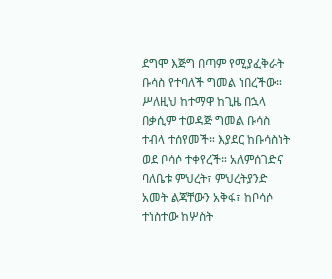ደግሞ እጅግ በጣም የሚያፈቅራት ቡሳስ የተባለች ግመል ነበረችው። ሥለዚህ ከተማዋ ከጊዜ በኋላ በቃሲም ተወዳጅ ግመል ቡሳስ ተብላ ተሰየመች። እያደር ከቡሳስነት ወደ ቦሳሶ ተቀየረች። አለምሰገድና ባለቤቱ ምህረት፣ ምህረትያንድ አመት ልጃቸውን አቅፋ፣ ከቦሳሶ ተነስተው ከሦስት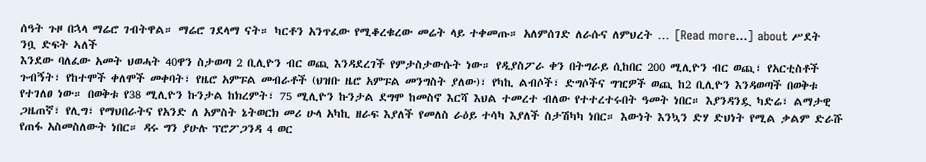ሰዓት ጉዞ በኋላ ማሬሮ ገብትዋል። ማሬሮ ገደላማ ናት። ካርቶን አንጥፈው የሚቆረቁረው መሬት ላይ ተቀመጡ። አለምሰገድ ለራሱና ለምህረት … [Read more...] about ሥደት
ንቧ ድፍት ኣለች
እንደው ባለፈው አመት ህወሓት 40ዋን ስታወጣ 2 ቢሊዮን ብር ወጪ እንዳደረገች የምታስታውሱት ነው። የዲያስፖራ ቀን በትግራይ ሲከበር 200 ሚሊዮን ብር ወጪ፣ የአርቲስቶች ጉብኝት፣ የከተሞች ቀለሞች መቀባት፣ የዜሮ አምፑል መብራቶች (ህዝቡ ዜሮ አምፑል መንግስት ያለው)፣ የካኪ ልብሶች፣ ድግሶችና ግዢዎች ወጪ ከ2 ቢሊዮን እንዳወጣች በወቅቱ የተገለፀ ነው። በወቅቱ የ38 ሚሊዮን ኩንታል ከክረምት፣ 75 ሚሊዮን ኩንታል ደግሞ ከመስኖ እርሻ እህል ተመረተ ብለው የተተረተሩበት ዓመት ነበር። እያንዳንዷ ካድሬ፣ ልማታዊ ጋዜጠኛ፣ የሊግ፣ የማህበራትና የአንድ ለ አምስት ኔትወርክ መሪ ሁላ አካኪ ዘራፍ እያለች የመለስ ራዕይ ተሳካ እያለች ስታሽካካ ነበር። እውነት እንኳን ድሃ ድህነት የሚል ቃልም ድራሹ የጠፋ አስመስለውት ነበር። ዳሩ ግን ያሁሉ ፕሮፖጋንዳ 4 ወር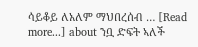ሳይቆይ ለአለም ማህበረሰብ … [Read more...] about ንቧ ድፍት ኣለች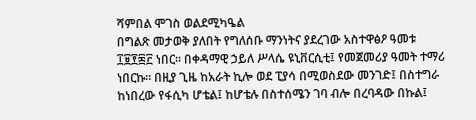ሻምበል ሞገስ ወልደሚካዔል
በግልጽ መታወቅ ያለበት የግለሰቡ ማንነትና ያደረገው አስተዋፅዖ ዓመቱ ፲፱፻፷፫ ነበር። በቀዳማዊ ኃይለ ሥላሴ ዩኒቨርሲቲ፤ የመጀመሪያ ዓመት ተማሪ ነበርኩ። በዚያ ጊዜ ከአራት ኪሎ ወደ ፒያሳ በሚወስደው መንገድ፤ በስተግራ ከነበረው የፋሲካ ሆቴል፤ ከሆቴሉ በስተሰሜን ገባ ብሎ በረባዳው በኩል፤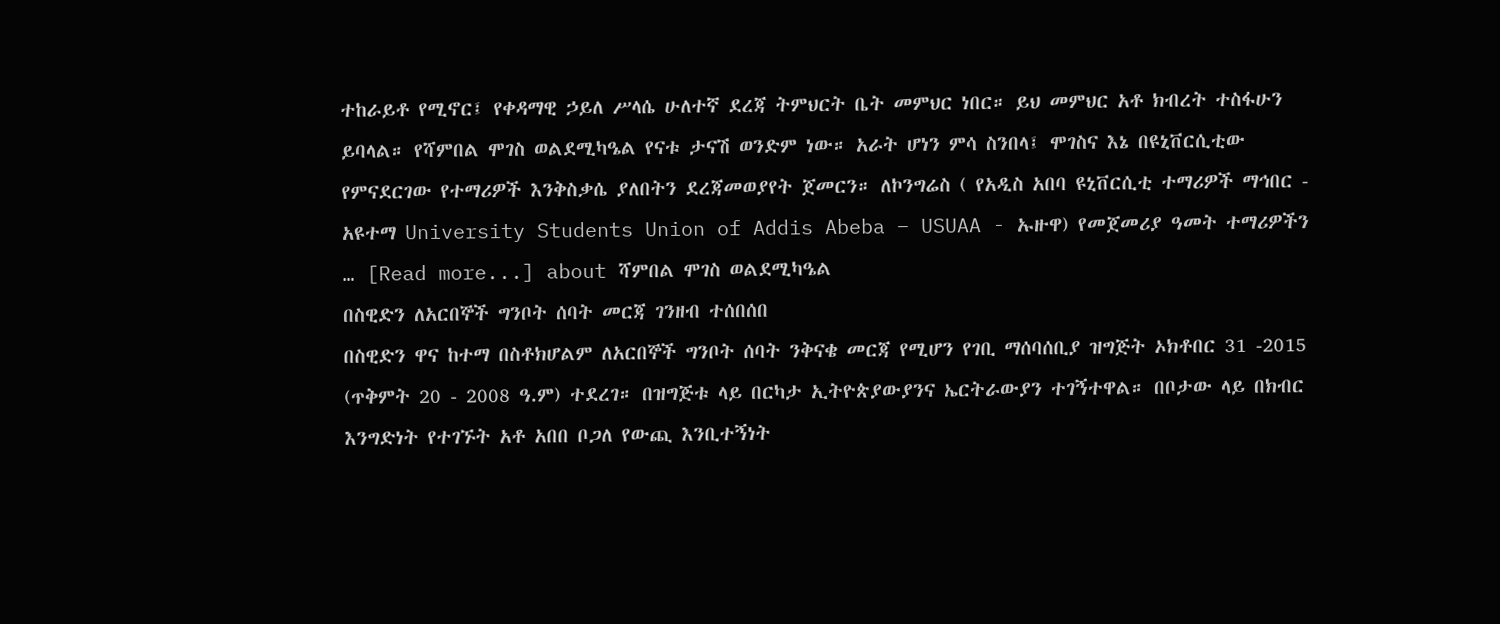ተከራይቶ የሚኖር፤ የቀዳማዊ ኃይለ ሥላሴ ሁለተኛ ደረጃ ትምህርት ቤት መምህር ነበር። ይህ መምህር አቶ ክብረት ተስፋሁን ይባላል። የሻምበል ሞገስ ወልደሚካዔል የናቱ ታናሽ ወንድም ነው። አራት ሆነን ምሳ ስንበላ፤ ሞገስና እኔ በዩኒቨርሲቲው የምናደርገው የተማሪዎች እንቅስቃሴ ያለበትን ደረጃመወያየት ጀመርን። ለኮንግሬስ ( የአዲስ አበባ ዩኒቨርሲቲ ተማሪዎች ማኅበር - አዩተማ University Students Union of Addis Abeba – USUAA - ኡዙዋ) የመጀመሪያ ዓመት ተማሪዎችን … [Read more...] about ሻምበል ሞገስ ወልደሚካዔል
በስዊድን ለአርበኞች ግንቦት ሰባት መርጃ ገንዘብ ተሰበሰበ
በስዊድን ዋና ከተማ በስቶክሆልም ለአርበኞች ግንቦት ሰባት ንቅናቄ መርጃ የሚሆን የገቢ ማሰባሰቢያ ዝግጅት ኦክቶበር 31 -2015 (ጥቅምት 20 - 2008 ዓ.ም) ተደረገ። በዝግጅቱ ላይ በርካታ ኢትዮጵያውያንና ኤርትራውያን ተገኝተዋል። በቦታው ላይ በክብር እንግድነት የተገኙት አቶ አበበ ቦጋለ የውጪ እንቢተኝነት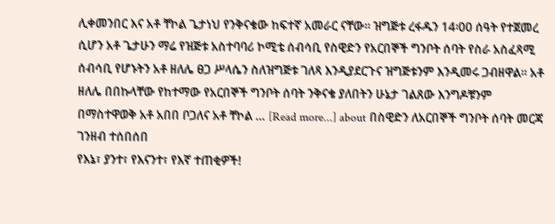ሊቀመንበር እና አቶ ቸኮል ጌታነህ የንቅናቄው ከፍተኛ አመራር ናቸው። ዝግጅቱ ረፋዱን 14፡00 ሰዓት የተጀመረ ሲሆን አቶ ጌታሁን ማሬ የዝጅቱ አስተባባሪ ኮሚቴ ሰብሳቢ የስዊድን የአርበኞች ግንቦት ሰባት የስራ አስፈጻሚ ሰብሳቢ የሆኑትን አቶ ዘለሌ ፀጋ ሥላሴን ስለዝግጅቱ ገለጻ እንዲያደርጉና ዝግጅቱንም እንዲመሩ ጋብዘዋል። አቶ ዘለሌ በበኩላቸው የከተማው የአርበኞች ግንቦት ሰባት ንቅናቄ ያለበትን ሁኔታ ገልጸው እንግዶቹንም በማስተዋወቅ አቶ አበበ ቦጋለና አቶ ቸኮል … [Read more...] about በስዊድን ለአርበኞች ግንቦት ሰባት መርጃ ገንዘብ ተሰበሰበ
የእኔ፣ ያንተ፣ የእናንተ፣ የእኛ ተጠቂዎች!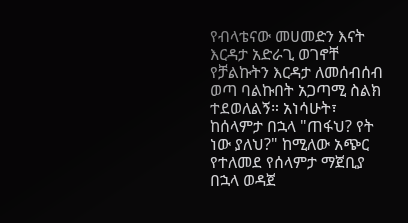የብላቴናው መሀመድን እናት እርዳታ አድራጊ ወገኖቸ የቻልኩትን እርዳታ ለመሰብሰብ ወጣ ባልኩበት አጋጣሚ ስልክ ተደወለልኝ። አነሳሁት፣ ከሰላምታ በኋላ "ጠፋህ? የት ነው ያለህ?" ከሚለው አጭር የተለመደ የሰላምታ ማጀቢያ በኋላ ወዳጀ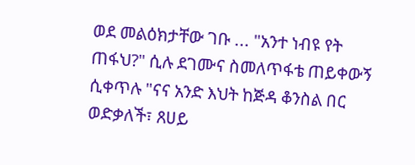ወደ መልዕክታቸው ገቡ ... "አንተ ነብዩ የት ጠፋህ?" ሲሉ ደገሙና ስመለጥፋቴ ጠይቀውኝ ሲቀጥሉ "ናና አንድ እህት ከጅዳ ቆንስል በር ወድቃለች፣ ጸሀይ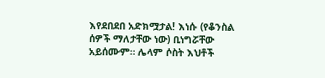እየደበደበ አድክሟታል! እነሱ (የቆንስል ሰዎች ማለታቸው ነው) ቢነግሯቸው አይሰሙም። ሌላም ሶስት እህቶች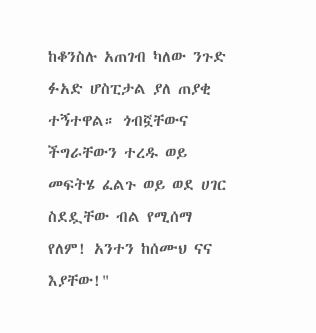ከቆንስሉ አጠገብ ካለው ንጉድ ፉአድ ሆስፒታል ያለ ጠያቂ ተኝተዋል። ጎብኟቸውና ችግራቸውን ተረዱ ወይ መፍትሄ ፈልጉ ወይ ወደ ሀገር ስደዷቸው ብል የሚሰማ የለም! አንተን ከሰሙህ ናና እያቸው!"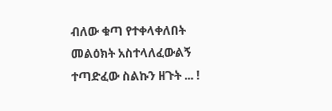ብለው ቁጣ የተቀላቀለበት መልዕክት አስተላለፈውልኝ ተጣድፈው ስልኩን ዘጉት ... !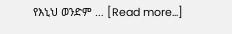የእኒህ ወንድም … [Read more...]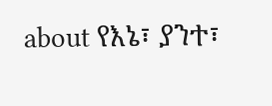about የእኔ፣ ያንተ፣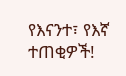የእናንተ፣ የእኛ ተጠቂዎች!